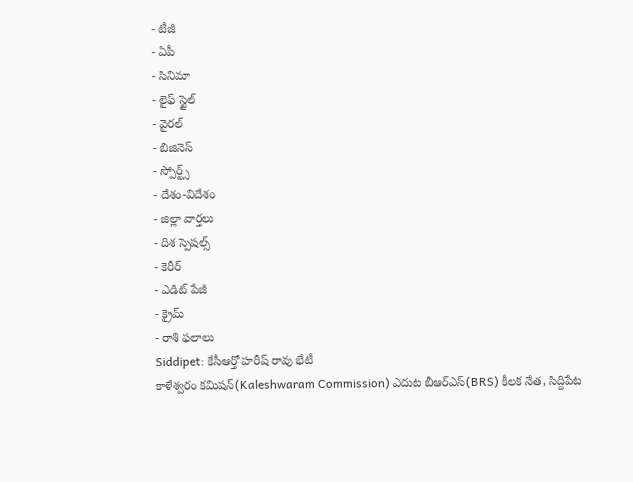- టీజీ
- ఏపీ
- సినిమా
- లైఫ్ స్టైల్
- వైరల్
- బిజినెస్
- స్పోర్ట్స్
- దేశం-విదేశం
- జిల్లా వార్తలు
- దిశ స్పెషల్స్
- కెరీర్
- ఎడిట్ పేజీ
- క్రైమ్
- రాశి ఫలాలు
Siddipet: కేసీఆర్తో హరీష్ రావు భేటీ
కాళేశ్వరం కమిషన్(Kaleshwaram Commission) ఎదుట బీఆర్ఎస్(BRS) కీలక నేత, సిద్దిపేట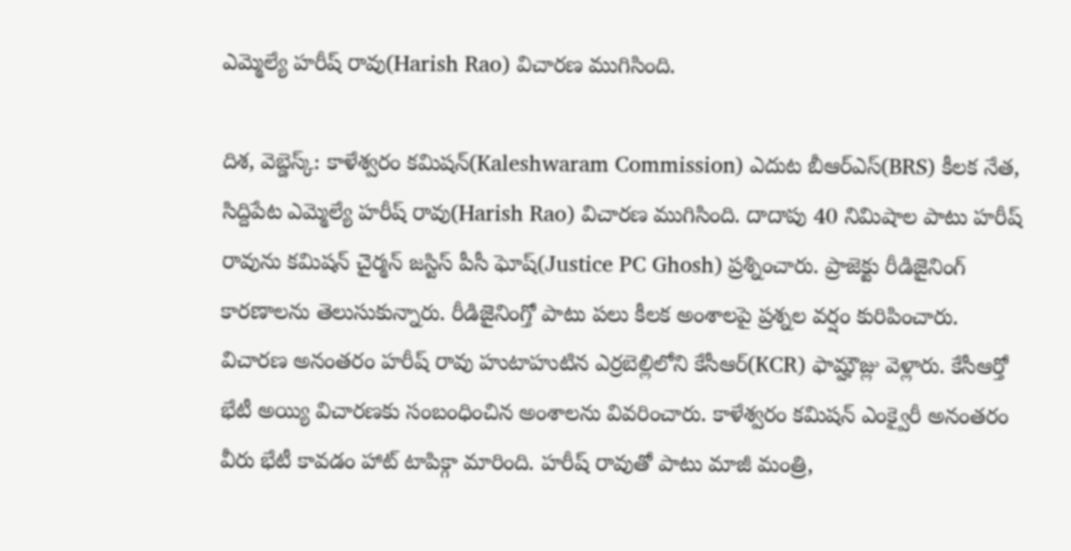ఎమ్మెల్యే హరీష్ రావు(Harish Rao) విచారణ ముగిసింది.

దిశ, వెబ్డెస్క్: కాళేశ్వరం కమిషన్(Kaleshwaram Commission) ఎదుట బీఆర్ఎస్(BRS) కీలక నేత, సిద్దిపేట ఎమ్మెల్యే హరీష్ రావు(Harish Rao) విచారణ ముగిసింది. దాదాపు 40 నిమిషాల పాటు హరీష్ రావును కమిషన్ చైర్మన్ జస్టిస్ పీసీ ఘోష్(Justice PC Ghosh) ప్రశ్నించారు. ప్రాజెక్టు రీడిజైనింగ్ కారణాలను తెలుసుకున్నారు. రీడిజైనింగ్తో పాటు పలు కీలక అంశాలపై ప్రశ్నల వర్షం కురిపించారు. విచారణ అనంతరం హరీష్ రావు హుటాహుటిన ఎర్రబెల్లిలోని కేసీఆర్(KCR) ఫామ్హౌజ్లు వెళ్లారు. కేసీఆర్తో భేటీ అయ్యి విచారణకు సంబంధించిన అంశాలను వివరించారు. కాళేశ్వరం కమిషన్ ఎంక్వైరీ అనంతరం వీరు భేటీ కావడం హాట్ టాపిక్గా మారింది. హరీష్ రావుతో పాటు మాజీ మంత్రి,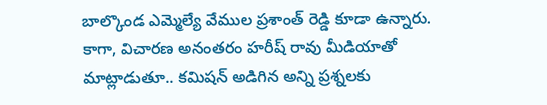బాల్కొండ ఎమ్మెల్యే వేముల ప్రశాంత్ రెడ్డి కూడా ఉన్నారు. కాగా, విచారణ అనంతరం హరీష్ రావు మీడియాతో మాట్లాడుతూ.. కమిషన్ అడిగిన అన్ని ప్రశ్నలకు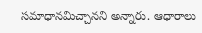సమాధానమిచ్చానని అన్నారు. ఆధారాలు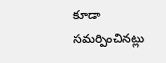కూడా సమర్పించినట్లు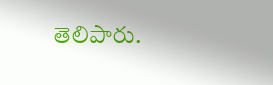తెలిపారు.